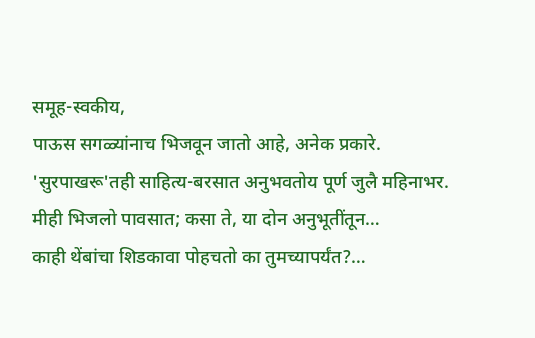समूह-स्वकीय,
पाऊस सगळ्यांनाच भिजवून जातो आहे, अनेक प्रकारे. 'सुरपाखरू'तही साहित्य-बरसात अनुभवतोय पूर्ण जुलै महिनाभर.
मीही भिजलो पावसात; कसा ते, या दोन अनुभूतींतून…
काही थेंबांचा शिडकावा पोहचतो का तुमच्यापर्यंत?…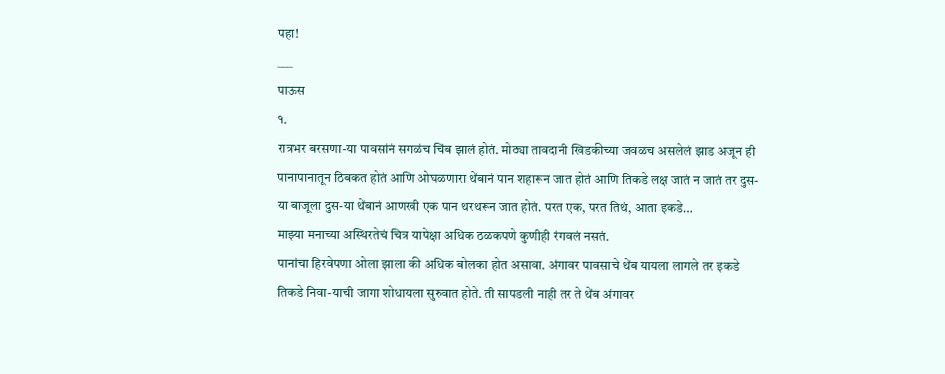पहा!
___
पाऊस
१.
रात्रभर बरसणा-या पावसांनं सगळंच चिंब झालं होतं. मोठ्या तावदानी खिडकीच्या जवळच असलेलं झाड अजून ही पानापानातून ठिबकत होतं आणि ओघळणारा थेंबानं पान शहारून जात होतं आणि तिकडे लक्ष जातं न जातं तर दुस-या बाजूला दुस-या थेंबानं आणखी एक पान थरथरून जात होतं. परत एक, परत तिथं, आता इकडे…
माझ्या मनाच्या अस्थिरतेचं चित्र यापेक्षा अधिक ठळकपणे कुणीही रंगवलं नसतं.
पानांचा हिरवेपणा ओला झाला की अधिक बोलका होत असावा. अंगावर पावसाचे थेंब यायला लागले तर इकडे तिकडे निवा-याची जागा शोधायला सुरुवात होते. ती सापडली नाही तर ते थेंब अंगावर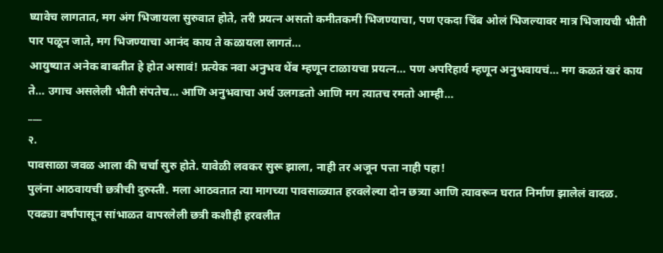घ्यावेच लागतात, मग अंग भिजायला सुरुवात होते, तरी प्रयत्न असतो कमीतकमी भिजण्याचा, पण एकदा चिंब ओलं भिजल्यावर मात्र भिजायची भीती पार पळून जाते, मग भिजण्याचा आनंद काय ते कळायला लागतं…
आयुष्यात अनेक बाबतीत हे होत असावं! प्रत्येक नवा अनुभव थेंब म्हणून टाळायचा प्रयत्न… पण अपरिहार्य म्हणून अनुभवायचं… मग कळतं खरं काय ते… उगाच असलेली भीती संपतेच… आणि अनुभवाचा अर्थ उलगडतो आणि मग त्यातच रमतो आम्ही…
___
२.
पावसाळा जवळ आला की चर्चा सुरु होते. यावेळी लवकर सुरू झाला, नाही तर अजून पत्ता नाही पहा!
पुलंना आठवायची छत्रीची दुरुस्ती. मला आठवतात त्या मागच्या पावसाळ्यात हरवलेल्या दोन छत्र्या आणि त्यावरून घरात निर्माण झालेलं वादळ.
एवढ्या वर्षांपासून सांभाळत वापरलेली छत्री कशीही हरवलीत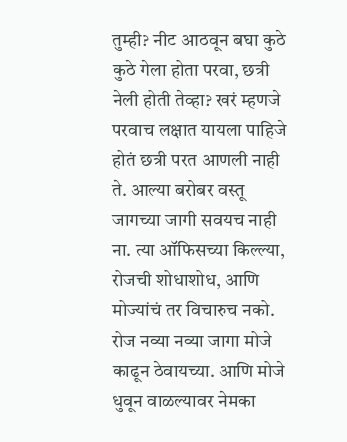तुम्ही? नीट आठवून बघा कुठे कुठे गेला होता परवा, छत्री नेली होती तेव्हा? खरं म्हणजे परवाच लक्षात यायला पाहिजे होतं छत्री परत आणली नाही ते. आल्या बरोबर वस्तू जागच्या जागी सवयच नाही ना. त्या ऑफिसच्या किल्ल्या, रोजची शोधाशोध, आणि मोज्यांचं तर विचारुच नको. रोज नव्या नव्या जागा मोजे काढून ठेवायच्या. आणि मोजे धुवून वाळल्यावर नेमका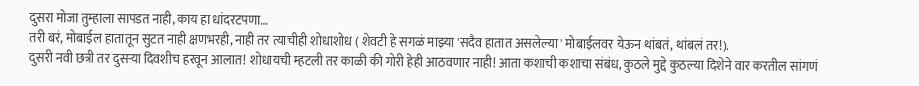दुसरा मोजा तुम्हाला सापडत नाही, काय हा धांदरटपणा…
तरी बरं, मोबाईल हातातून सुटत नाही क्षणभरही, नाही तर त्याचीही शोधाशोध ( शेवटी हे सगळं माझ्या 'सदैव हातात असलेल्या' मोबाईलवर येऊन थांबतं, थांबलं तर!).
दुसरी नवी छत्री तर दुसऱ्या दिवशीच हरवून आलात! शोधायची म्हटली तर काळी की गोरी हेही आठवणार नाही! आता कशाची कशाचा संबंध, कुठले मुद्दे कुठल्या दिशेने वार करतील सांगणं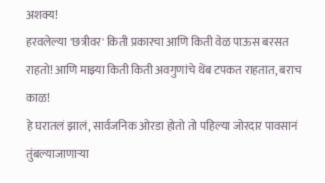अशक्य!
हरवलेल्या 'छत्रीवर' किती प्रकारचा आणि किती वेळ पाऊस बरसत राहतो! आणि माझ्या किती किती अवगुणांचे थेंब टपकत राहतात, बराच काळ!
हे घरातलं झालं, सार्वजनिक ओरडा होतो तो पहिल्या जोरदार पावसानं तुंबल्याजाणाऱ्या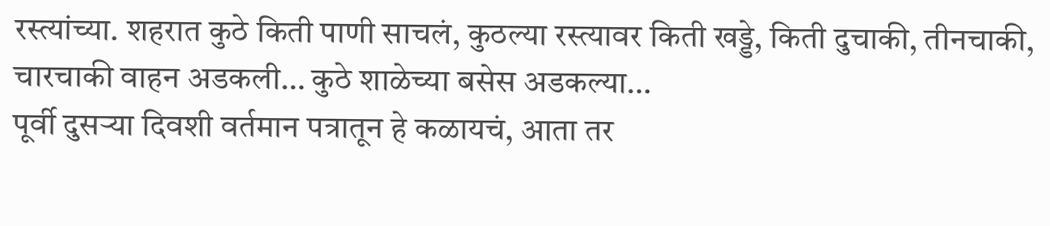रस्त्यांच्या. शहरात कुठे किती पाणी साचलं, कुठल्या रस्त्यावर किती खड्डे, किती दुचाकी, तीनचाकी, चारचाकी वाहन अडकली… कुठे शाळेच्या बसेस अडकल्या…
पूर्वी दुसऱ्या दिवशी वर्तमान पत्रातून हे कळायचं, आता तर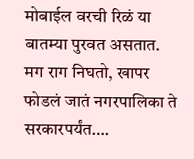मोबाईल वरची रिळं या बातम्या पुरवत असतात.
मग राग निघतो, खापर फोडलं जातं नगरपालिका ते सरकारपर्यंत….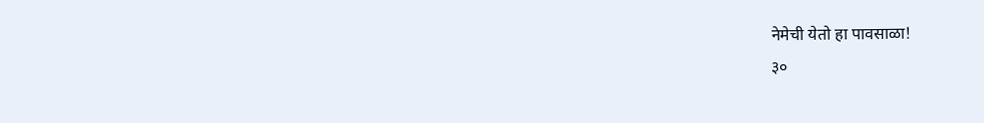नेमेची येतो हा पावसाळा!
३०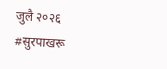जुलै २०२६
#सुरपाखरू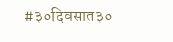#३०दिवसात३०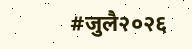#जुलै२०२६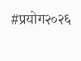#प्रयोग२०२६